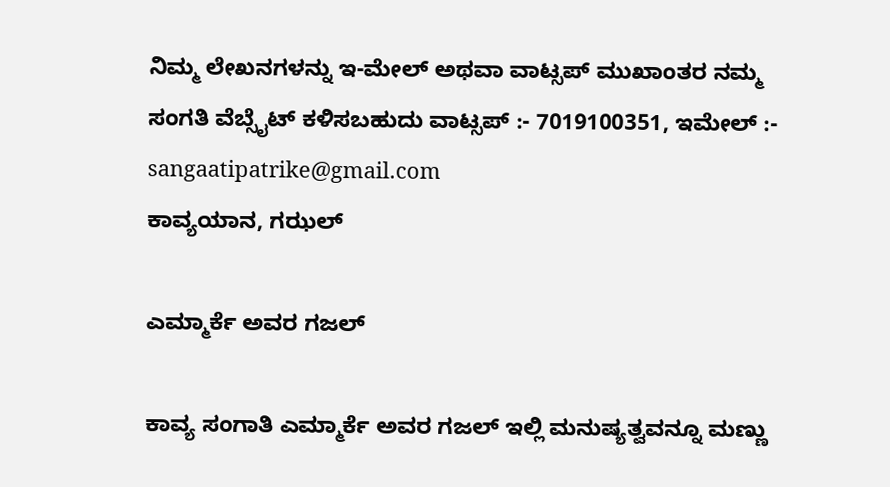ನಿಮ್ಮ ಲೇಖನಗಳನ್ನು ಇ-ಮೇಲ್ ಅಥವಾ ವಾಟ್ಸಪ್ ಮುಖಾಂತರ ನಮ್ಮ ಸಂಗತಿ ವೆಬ್ಸೈಟ್ ಕಳಿಸಬಹುದು ವಾಟ್ಸಪ್‌ :- 7019100351, ಇಮೇಲ್ :- sangaatipatrike@gmail.com
ಕಾವ್ಯಯಾನ, ಗಝಲ್

ಎಮ್ಮಾರ್ಕೆ ಅವರ ಗಜಲ್

ಕಾವ್ಯ ಸಂಗಾತಿ ಎಮ್ಮಾರ್ಕೆ ಅವರ ಗಜಲ್ ಇಲ್ಲಿ ಮನುಷ್ಯತ್ವವನ್ನೂ ಮಣ್ಣು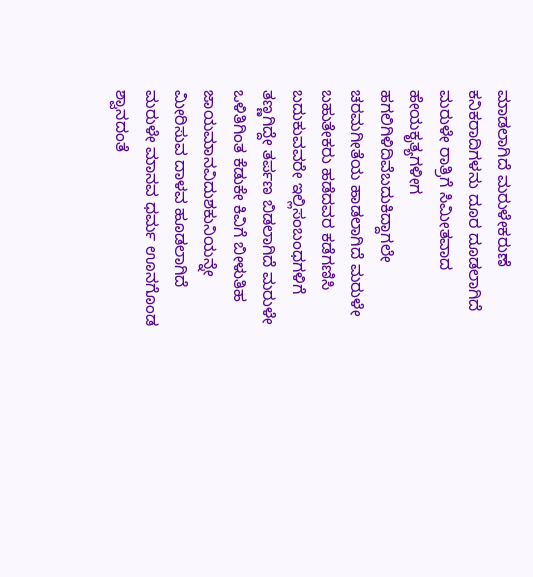ಮಾಡಲಾಗಿದೆ ಮರುಳೇಕರುಣೆ ಕನಿಕರಾದಿಗಳನು ದೂರ ದೂಡಲಾಗಿದೆ ಮರುಳೇ ರಾತ್ರಿಗೆ ಸಿಮೀತವಾದ ಹೇಯಕೃತ್ಯಗಳೀಗ ಹಗಲಿಗಿಳಿದಿವೆಬದುಕಿದ್ದಾಗಲೇ ಚರಮಗೀತೆಯ ಹಾಡಲಾಗಿದೆ ಮರುಳೇ ಬಹುತೇಕರು ಹಡೆದವರ ಕಡೆಗಣಿಸಿ ಬದುಕುವವರೇ ಇಲ್ಲಿಸಂಬಂಧಗಳಿಗೆ ತಣ್ಣಗಿದ್ದೇ ತರ್ಪಣ ಬಿಡಲಾಗಿದೆ ಮರುಳೇ ಒಳಿತಿಗಿಂತ ಕೆಡುಕೇ ಕಿವಿಗೆ ಬೀಳುತಿಹ ಜಾಯಮಾನವಿದುಶಕುನಿಯನ್ನೇ ಮೀರಿಸುವ ದಾಳವ ಹೂಡಲಾಗಿದೆ ಮರುಳೇ ಮಾನವ ಧರ್ಮ ಊನಗೊಂಡ ಶ್ವಾನದಂತೆ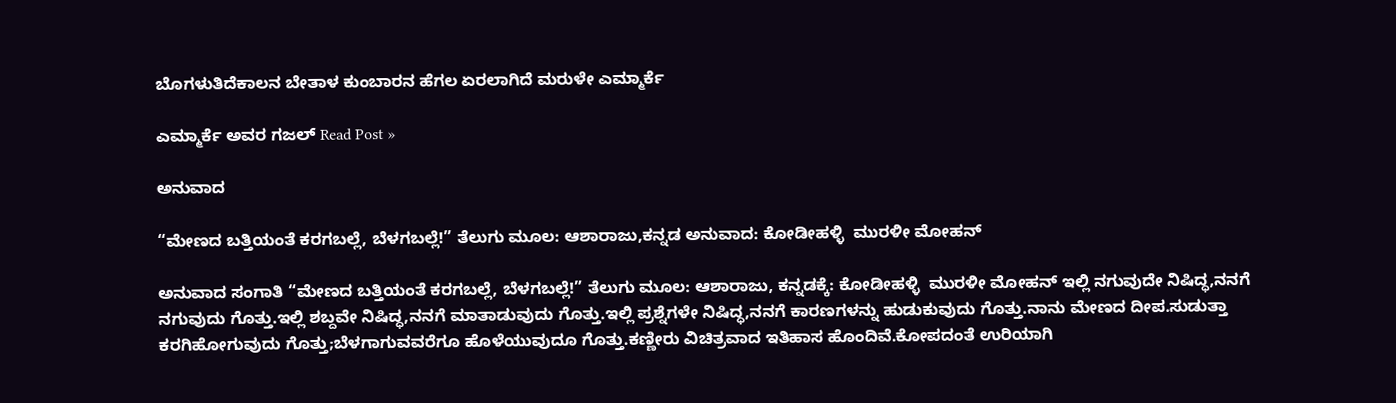ಬೊಗಳುತಿದೆಕಾಲನ ಬೇತಾಳ ಕುಂಬಾರನ ಹೆಗಲ ಏರಲಾಗಿದೆ ಮರುಳೇ ಎಮ್ಮಾರ್ಕೆ

ಎಮ್ಮಾರ್ಕೆ ಅವರ ಗಜಲ್ Read Post »

ಅನುವಾದ

“ಮೇಣದ ಬತ್ತಿಯಂತೆ ಕರಗಬಲ್ಲೆ, ಬೆಳಗಬಲ್ಲೆ!” ತೆಲುಗು ಮೂಲ: ಆಶಾರಾಜು,ಕನ್ನಡ ಅನುವಾದ: ಕೋಡೀಹಳ್ಳಿ  ಮುರಳೀ ಮೋಹನ್

ಅನುವಾದ ಸಂಗಾತಿ “ಮೇಣದ ಬತ್ತಿಯಂತೆ ಕರಗಬಲ್ಲೆ, ಬೆಳಗಬಲ್ಲೆ!” ತೆಲುಗು ಮೂಲ: ಆಶಾರಾಜು, ಕನ್ನಡಕ್ಕೆ: ಕೋಡೀಹಳ್ಳಿ  ಮುರಳೀ ಮೋಹನ್ ಇಲ್ಲಿ ನಗುವುದೇ ನಿಷಿದ್ಧ,ನನಗೆ ನಗುವುದು ಗೊತ್ತು.ಇಲ್ಲಿ ಶಬ್ದವೇ ನಿಷಿದ್ಧ,ನನಗೆ ಮಾತಾಡುವುದು ಗೊತ್ತು.ಇಲ್ಲಿ ಪ್ರಶ್ನೆಗಳೇ ನಿಷಿದ್ಧ,ನನಗೆ ಕಾರಣಗಳನ್ನು ಹುಡುಕುವುದು ಗೊತ್ತು.ನಾನು ಮೇಣದ ದೀಪ.ಸುಡುತ್ತಾ ಕರಗಿಹೋಗುವುದು ಗೊತ್ತು;ಬೆಳಗಾಗುವವರೆಗೂ ಹೊಳೆಯುವುದೂ ಗೊತ್ತು.ಕಣ್ಣೀರು ವಿಚಿತ್ರವಾದ ಇತಿಹಾಸ ಹೊಂದಿವೆ.ಕೋಪದಂತೆ ಉರಿಯಾಗಿ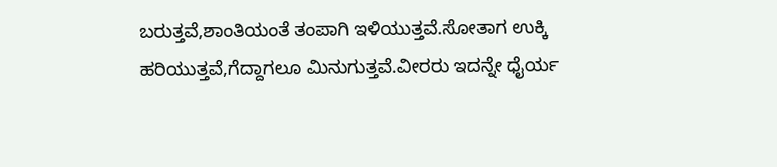ಬರುತ್ತವೆ,ಶಾಂತಿಯಂತೆ ತಂಪಾಗಿ ಇಳಿಯುತ್ತವೆ.ಸೋತಾಗ ಉಕ್ಕಿ ಹರಿಯುತ್ತವೆ,ಗೆದ್ದಾಗಲೂ ಮಿನುಗುತ್ತವೆ.ವೀರರು ಇದನ್ನೇ ಧೈರ್ಯ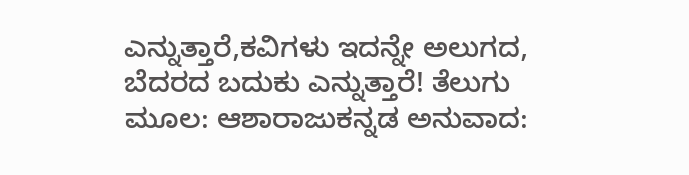ಎನ್ನುತ್ತಾರೆ,ಕವಿಗಳು ಇದನ್ನೇ ಅಲುಗದ, ಬೆದರದ ಬದುಕು ಎನ್ನುತ್ತಾರೆ! ತೆಲುಗು ಮೂಲ: ಆಶಾರಾಜುಕನ್ನಡ ಅನುವಾದ: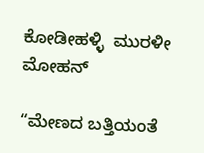ಕೋಡೀಹಳ್ಳಿ  ಮುರಳೀ ಮೋಹನ್

“ಮೇಣದ ಬತ್ತಿಯಂತೆ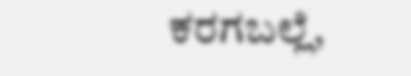ಕರಗಬಲ್ಲೆ,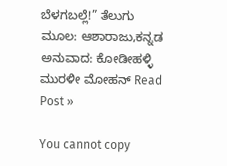ಬೆಳಗಬಲ್ಲೆ!” ತೆಲುಗು ಮೂಲ: ಆಶಾರಾಜು,ಕನ್ನಡ ಅನುವಾದ: ಕೋಡೀಹಳ್ಳಿ  ಮುರಳೀ ಮೋಹನ್ Read Post »

You cannot copy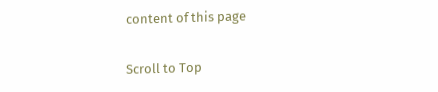content of this page

Scroll to Top